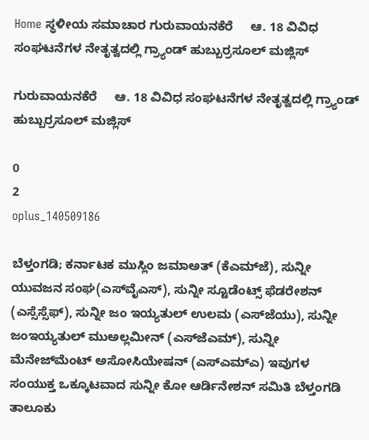Home ಸ್ಥಳೀಯ ಸಮಾಚಾರ ಗುರುವಾಯನಕೆರೆ     ಆ. 18 ವಿವಿಧ ಸಂಘಟನೆಗಳ ನೇತೃತ್ವದಲ್ಲಿ ಗ್ರ್ಯಾಂಡ್ ಹುಬ್ಬುರ್ರಸೂಲ್ ಮಜ್ಲಿಸ್

ಗುರುವಾಯನಕೆರೆ     ಆ. 18 ವಿವಿಧ ಸಂಘಟನೆಗಳ ನೇತೃತ್ವದಲ್ಲಿ ಗ್ರ್ಯಾಂಡ್ ಹುಬ್ಬುರ್ರಸೂಲ್ ಮಜ್ಲಿಸ್

0
2
oplus_140509186

ಬೆಳ್ತಂಗಡಿ; ಕರ್ನಾಟಕ ಮುಸ್ಲಿಂ‌ ಜಮಾಅತ್ (ಕೆಎಮ್‌ಜೆ), ಸುನ್ನೀ‌ ಯುವಜನ ಸಂಘ(ಎಸ್‌ವೈಎಸ್), ಸುನ್ನೀ ಸ್ಟೂಡೆಂಟ್ಸ್ ಫೆಡರೇಶನ್ (ಎಸ್ಸೆಸ್ಸೆಫ್), ಸುನ್ನೀ ಜಂ ಇಯ್ಯತುಲ್ ಉಲಮ (ಎಸ್‌ಜೆಯು), ಸುನ್ನೀ ಜಂಇಯ್ಯತುಲ್ ಮುಅಲ್ಲಮೀನ್ (ಎಸ್‌ಜೆಎಮ್), ಸುನ್ನೀ ಮೆನೇಜ್‌ಮೆಂಟ್ ಅಸೋಸಿಯೇಷನ್ (ಎಸ್‌ಎಮ್‌ಎ) ಇವುಗಳ ಸಂಯುಕ್ತ ಒಕ್ಕೂಟವಾದ ಸುನ್ನೀ ಕೋ ಆರ್ಡಿನೇಶನ್ ಸಮಿತಿ ಬೆಳ್ತಂಗಡಿ ತಾಲೂಕು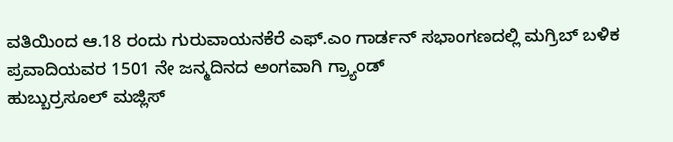ವತಿಯಿಂದ ಆ.18 ರಂದು ಗುರುವಾಯನಕೆರೆ ಎಫ್.ಎಂ ಗಾರ್ಡನ್ ಸಭಾಂಗಣದಲ್ಲಿ ಮಗ್ರಿಬ್ ಬಳಿಕ ಪ್ರವಾದಿಯವರ 1501 ನೇ ಜನ್ಮದಿನದ ಅಂಗವಾಗಿ ಗ್ರ್ಯಾಂಡ್
ಹುಬ್ಬುರ್ರಸೂಲ್ ಮಜ್ಲಿಸ್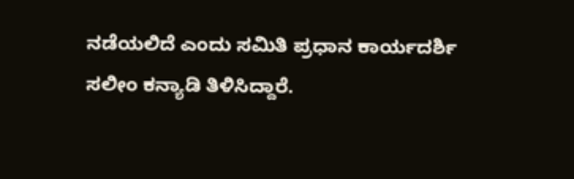ನಡೆಯಲಿದೆ ಎಂದು ಸಮಿತಿ ಪ್ರಧಾನ ಕಾರ್ಯದರ್ಶಿ ಸಲೀಂ ಕನ್ಯಾಡಿ ತಿಳಿಸಿದ್ದಾರೆ.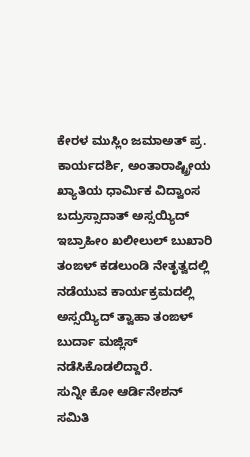ಕೇರಳ ಮುಸ್ಲಿಂ‌ ಜಮಾಅತ್ ಪ್ರ. ಕಾರ್ಯದರ್ಶಿ, ಅಂತಾರಾಷ್ಟ್ರೀಯ ಖ್ಯಾತಿಯ ಧಾರ್ಮಿಕ ವಿದ್ವಾಂಸ ಬದ್ರುಸ್ಸಾದಾತ್ ಅಸ್ಸಯ್ಯಿದ್ ಇಬ್ರಾಹೀಂ ಖಲೀಲುಲ್ ಬುಖಾರಿ ತಂಙಳ್ ಕಡಲುಂಡಿ ನೇತೃತ್ವದಲ್ಲಿ ನಡೆಯುವ ಕಾರ್ಯಕ್ರಮದಲ್ಲಿ ಅಸ್ಸಯ್ಯಿದ್ ತ್ವಾಹಾ ತಂಙಳ್ ಬುರ್ದಾ ಮಜ್ಲಿಸ್ ನಡೆಸಿಕೊಡಲಿದ್ದಾರೆ.
ಸುನ್ನೀ ಕೋ ಆರ್ಡಿನೇಶನ್ ಸಮಿತಿ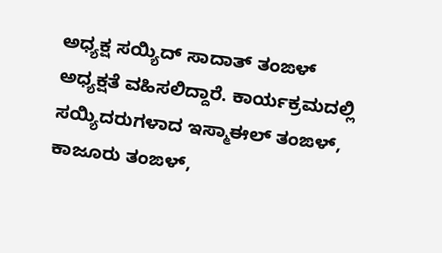ಅಧ್ಯಕ್ಷ ಸಯ್ಯಿದ್ ಸಾದಾತ್ ತಂಙಳ್ ಅಧ್ಯಕ್ಷತೆ ವಹಿಸಲಿದ್ದಾರೆ. ಕಾರ್ಯಕ್ರಮದಲ್ಲಿ
ಸಯ್ಯಿದರುಗಳಾದ ಇಸ್ಮಾಈಲ್ ತಂಙಳ್, ಕಾಜೂರು ತಂಙಳ್,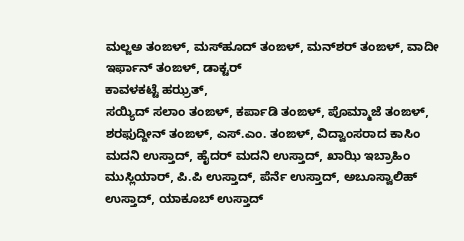ಮಲ್ಜ‌ಅ ತಂಙಳ್, ಮಸ್‌ಹೂದ್ ತಂಙಳ್, ಮನ್‌ಶರ್ ತಂಙಳ್, ವಾದೀ ಇರ್ಫಾನ್ ತಂಙಳ್, ಡಾಕ್ಟರ್
ಕಾವಳಕಟ್ಟೆ ಹಝ್ರತ್,
ಸಯ್ಯಿದ್ ಸಲಾಂ ತಂಙಳ್, ಕರ್ಪಾಡಿ ತಂಙಳ್, ಪೊಮ್ಮಾಜೆ ತಂಙಳ್,
ಶರಫುದ್ದೀನ್ ತಂಙಳ್, ಎಸ್.ಎಂ. ತಂಙಳ್, ವಿದ್ವಾಂಸರಾದ ಕಾಸಿಂ ಮದನಿ ಉಸ್ತಾದ್, ಹೈದರ್ ಮದನಿ ಉಸ್ತಾದ್, ಖಾಝಿ ಇಬ್ರಾಹಿಂ ಮುಸ್ಲಿಯಾರ್, ಪಿ.ಪಿ ಉಸ್ತಾದ್, ಪೆರ್ನೆ ಉಸ್ತಾದ್, ಅಬೂಸ್ವಾಲಿಹ್ ಉಸ್ತಾದ್, ಯಾಕೂಬ್ ಉಸ್ತಾದ್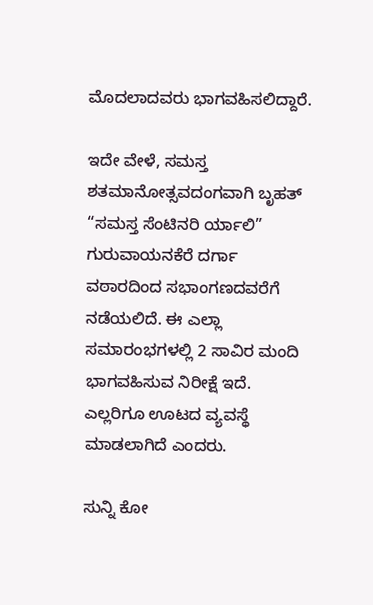ಮೊದಲಾದವರು ಭಾಗವಹಿಸಲಿದ್ದಾರೆ.

ಇದೇ ವೇಳೆ, ಸಮಸ್ತ ಶತಮಾನೋತ್ಸವದಂಗವಾಗಿ ಬೃಹತ್ “ಸಮಸ್ತ ಸೆಂಟಿನರಿ ರ್ಯಾಲಿ” ಗುರುವಾಯನಕೆರೆ ದರ್ಗಾ ವಠಾರದಿಂದ ಸಭಾಂಗಣದವರೆಗೆ ನಡೆಯಲಿದೆ. ಈ ಎಲ್ಲಾ ಸಮಾರಂಭಗಳಲ್ಲಿ 2 ಸಾವಿರ ಮಂದಿ ಭಾಗವಹಿಸುವ ನಿರೀಕ್ಷೆ ಇದೆ. ಎಲ್ಲರಿಗೂ ಊಟದ ವ್ಯವಸ್ಥೆ ಮಾಡಲಾಗಿದೆ ಎಂದರು.

ಸುನ್ನಿ ಕೋ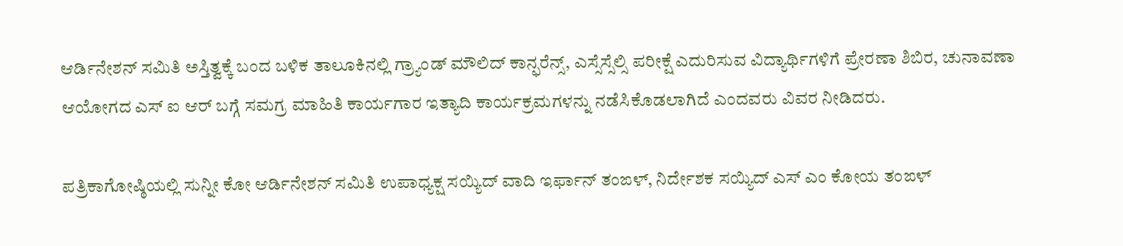ಆರ್ಡಿನೇಶನ್ ಸಮಿತಿ ಅಸ್ತಿತ್ವಕ್ಕೆ ಬಂದ ಬಳಿಕ ತಾಲೂಕಿನಲ್ಲಿ ಗ್ರ್ಯಾಂಡ್ ಮೌಲಿದ್ ಕಾನ್ಫರೆನ್ಸ್, ಎಸ್ಸೆಸ್ಸೆಲ್ಸಿ ಪರೀಕ್ಷೆ ಎದುರಿಸುವ ವಿದ್ಯಾರ್ಥಿಗಳಿಗೆ ಪ್ರೇರಣಾ ಶಿಬಿರ, ಚುನಾವಣಾ ಆಯೋಗದ ಎಸ್ ಐ ಆರ್ ಬಗ್ಗೆ ಸಮಗ್ರ ಮಾಹಿತಿ ಕಾರ್ಯಗಾರ ಇತ್ಯಾದಿ ಕಾರ್ಯಕ್ರಮಗಳನ್ನು ನಡೆಸಿಕೊಡಲಾಗಿದೆ ಎಂದವರು ವಿವರ ನೀಡಿದರು.

ಪತ್ರಿಕಾಗೋಷ್ಠಿಯಲ್ಲಿ ಸುನ್ನೀ ಕೋ ಆರ್ಡಿನೇಶನ್ ಸಮಿತಿ ಉಪಾಧ್ಯಕ್ಷ ಸಯ್ಯಿದ್ ವಾದಿ ಇರ್ಫಾನ್ ತಂಙಳ್, ನಿರ್ದೇಶಕ ಸಯ್ಯಿದ್ ಎಸ್ ಎಂ ಕೋಯ ತಂಙಳ್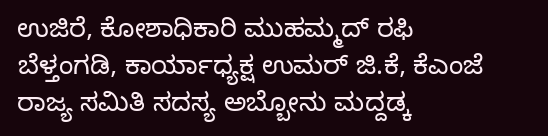ಉಜಿರೆ, ಕೋಶಾಧಿಕಾರಿ ಮುಹಮ್ಮದ್ ರಫಿ ಬೆಳ್ತಂಗಡಿ, ಕಾರ್ಯಾಧ್ಯಕ್ಷ ಉಮರ್ ಜಿ.ಕೆ, ಕೆಎಂಜೆ ರಾಜ್ಯ ಸಮಿತಿ ಸದಸ್ಯ ಅಬ್ಬೋನು ಮದ್ದಡ್ಕ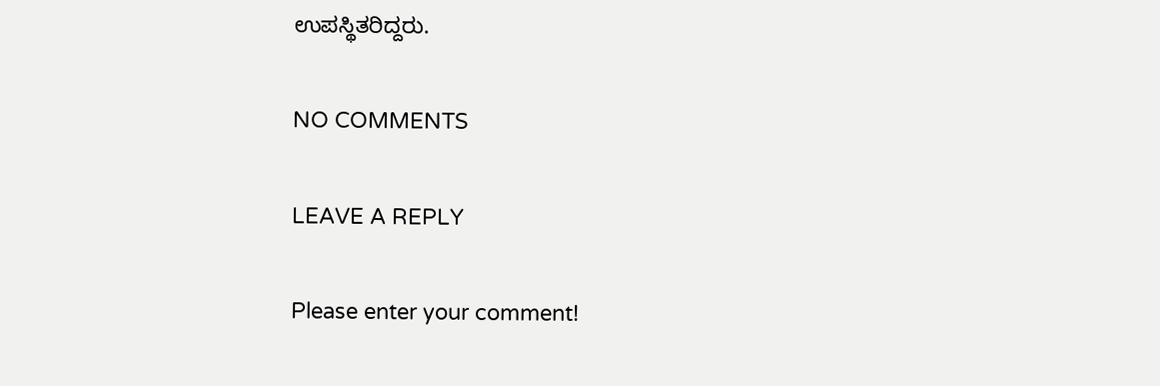ಉಪಸ್ಥಿತರಿದ್ದರು.

NO COMMENTS

LEAVE A REPLY

Please enter your comment!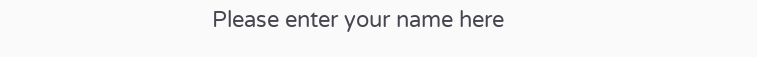Please enter your name here